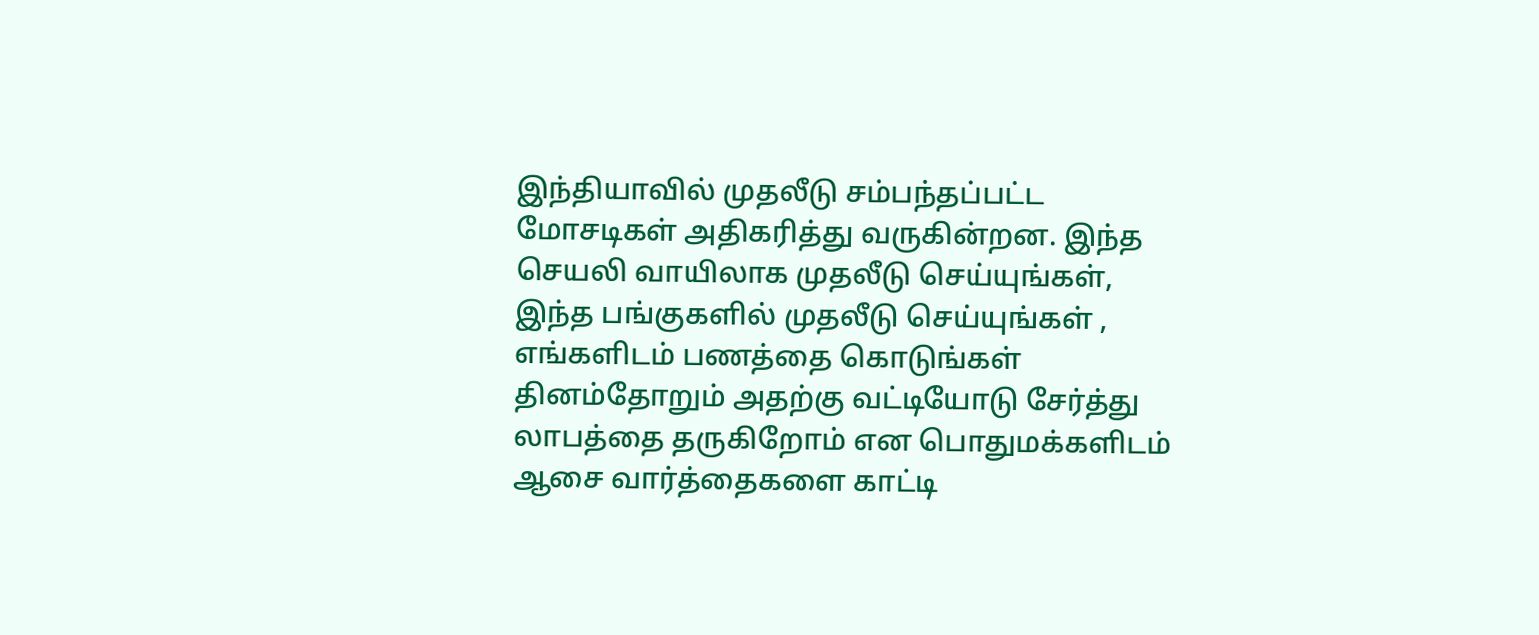இந்தியாவில் முதலீடு சம்பந்தப்பட்ட மோசடிகள் அதிகரித்து வருகின்றன. இந்த செயலி வாயிலாக முதலீடு செய்யுங்கள், இந்த பங்குகளில் முதலீடு செய்யுங்கள் , எங்களிடம் பணத்தை கொடுங்கள் தினம்தோறும் அதற்கு வட்டியோடு சேர்த்து லாபத்தை தருகிறோம் என பொதுமக்களிடம் ஆசை வார்த்தைகளை காட்டி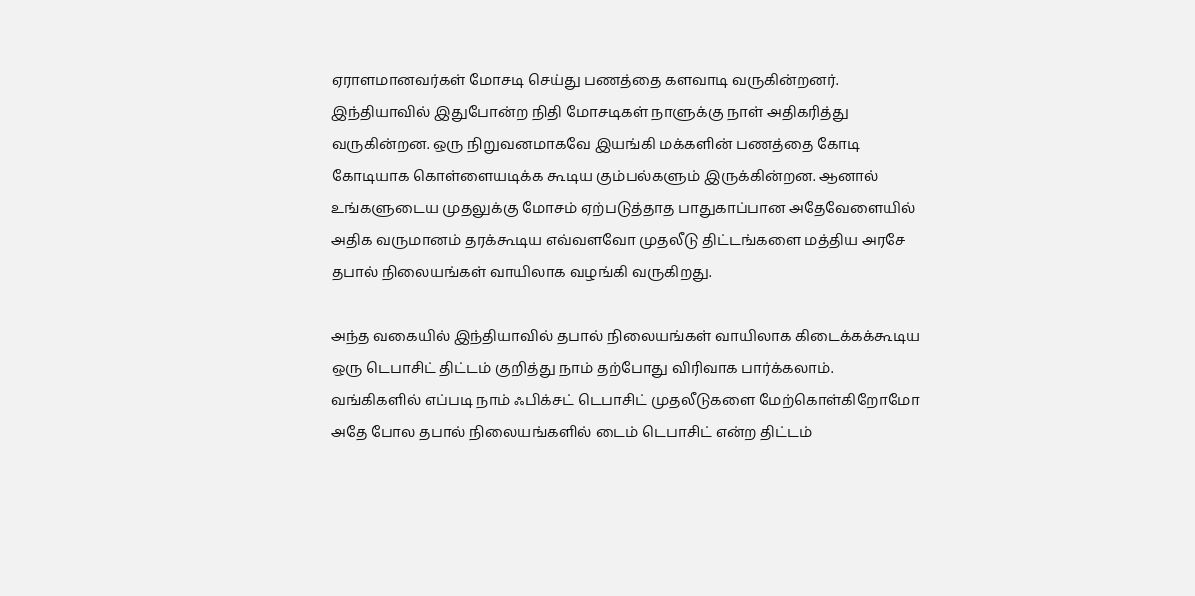ஏராளமானவர்கள் மோசடி செய்து பணத்தை களவாடி வருகின்றனர்.
இந்தியாவில் இதுபோன்ற நிதி மோசடிகள் நாளுக்கு நாள் அதிகரித்து வருகின்றன. ஒரு நிறுவனமாகவே இயங்கி மக்களின் பணத்தை கோடி கோடியாக கொள்ளையடிக்க கூடிய கும்பல்களும் இருக்கின்றன. ஆனால் உங்களுடைய முதலுக்கு மோசம் ஏற்படுத்தாத பாதுகாப்பான அதேவேளையில் அதிக வருமானம் தரக்கூடிய எவ்வளவோ முதலீடு திட்டங்களை மத்திய அரசே தபால் நிலையங்கள் வாயிலாக வழங்கி வருகிறது.

அந்த வகையில் இந்தியாவில் தபால் நிலையங்கள் வாயிலாக கிடைக்கக்கூடிய ஒரு டெபாசிட் திட்டம் குறித்து நாம் தற்போது விரிவாக பார்க்கலாம். வங்கிகளில் எப்படி நாம் ஃபிக்சட் டெபாசிட் முதலீடுகளை மேற்கொள்கிறோமோ அதே போல தபால் நிலையங்களில் டைம் டெபாசிட் என்ற திட்டம்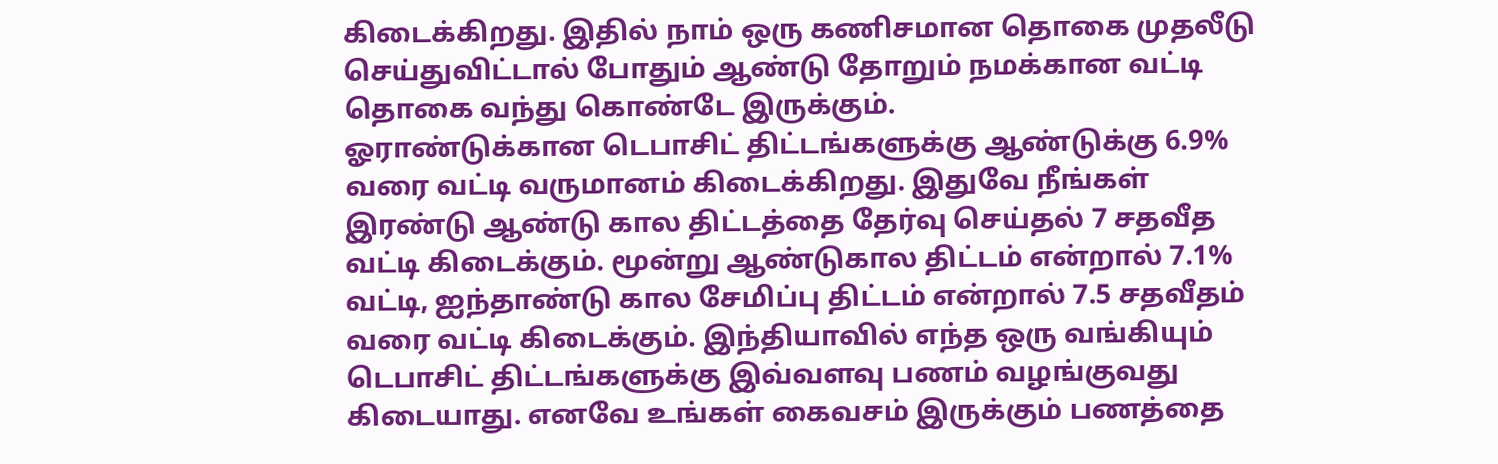கிடைக்கிறது. இதில் நாம் ஒரு கணிசமான தொகை முதலீடு செய்துவிட்டால் போதும் ஆண்டு தோறும் நமக்கான வட்டி தொகை வந்து கொண்டே இருக்கும்.
ஓராண்டுக்கான டெபாசிட் திட்டங்களுக்கு ஆண்டுக்கு 6.9% வரை வட்டி வருமானம் கிடைக்கிறது. இதுவே நீங்கள் இரண்டு ஆண்டு கால திட்டத்தை தேர்வு செய்தல் 7 சதவீத வட்டி கிடைக்கும். மூன்று ஆண்டுகால திட்டம் என்றால் 7.1% வட்டி, ஐந்தாண்டு கால சேமிப்பு திட்டம் என்றால் 7.5 சதவீதம் வரை வட்டி கிடைக்கும். இந்தியாவில் எந்த ஒரு வங்கியும் டெபாசிட் திட்டங்களுக்கு இவ்வளவு பணம் வழங்குவது கிடையாது. எனவே உங்கள் கைவசம் இருக்கும் பணத்தை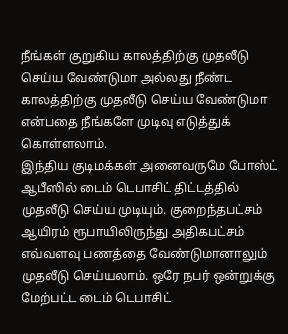நீங்கள் குறுகிய காலத்திற்கு முதலீடு செய்ய வேண்டுமா அல்லது நீண்ட காலத்திற்கு முதலீடு செய்ய வேண்டுமா என்பதை நீங்களே முடிவு எடுத்துக் கொள்ளலாம்.
இந்திய குடிமக்கள் அனைவருமே போஸ்ட் ஆபீஸில் டைம் டெபாசிட் திட்டத்தில் முதலீடு செய்ய முடியும். குறைந்தபட்சம் ஆயிரம் ரூபாயிலிருந்து அதிகபட்சம் எவ்வளவு பணத்தை வேண்டுமானாலும் முதலீடு செய்யலாம். ஒரே நபர் ஒன்றுக்கு மேற்பட்ட டைம் டெபாசிட்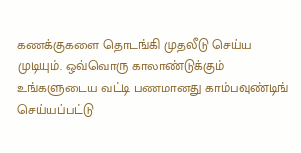கணக்குகளை தொடங்கி முதலீடு செய்ய முடியும். ஒவ்வொரு காலாண்டுக்கும் உங்களுடைய வட்டி பணமானது காம்பவுண்டிங் செய்யப்பட்டு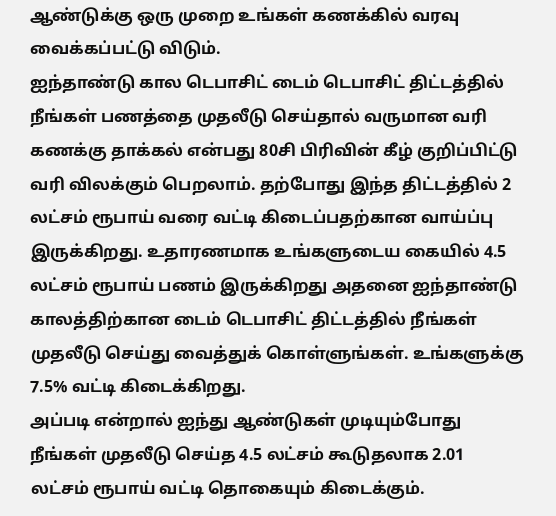ஆண்டுக்கு ஒரு முறை உங்கள் கணக்கில் வரவு வைக்கப்பட்டு விடும்.
ஐந்தாண்டு கால டெபாசிட் டைம் டெபாசிட் திட்டத்தில் நீங்கள் பணத்தை முதலீடு செய்தால் வருமான வரி கணக்கு தாக்கல் என்பது 80சி பிரிவின் கீழ் குறிப்பிட்டு வரி விலக்கும் பெறலாம். தற்போது இந்த திட்டத்தில் 2 லட்சம் ரூபாய் வரை வட்டி கிடைப்பதற்கான வாய்ப்பு இருக்கிறது. உதாரணமாக உங்களுடைய கையில் 4.5 லட்சம் ரூபாய் பணம் இருக்கிறது அதனை ஐந்தாண்டு காலத்திற்கான டைம் டெபாசிட் திட்டத்தில் நீங்கள் முதலீடு செய்து வைத்துக் கொள்ளுங்கள். உங்களுக்கு 7.5% வட்டி கிடைக்கிறது.
அப்படி என்றால் ஐந்து ஆண்டுகள் முடியும்போது நீங்கள் முதலீடு செய்த 4.5 லட்சம் கூடுதலாக 2.01 லட்சம் ரூபாய் வட்டி தொகையும் கிடைக்கும்.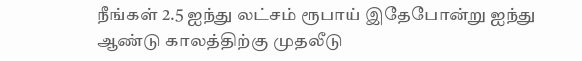நீங்கள் 2.5 ஐந்து லட்சம் ரூபாய் இதேபோன்று ஐந்து ஆண்டு காலத்திற்கு முதலீடு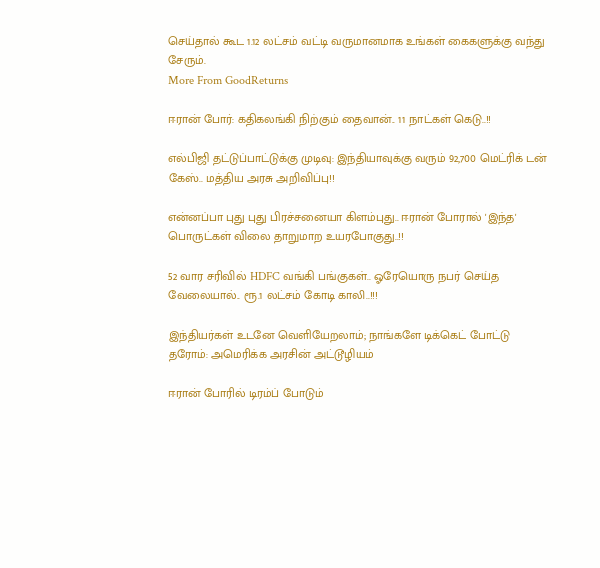செய்தால் கூட 1.12 லட்சம் வட்டி வருமானமாக உங்கள் கைகளுக்கு வந்து சேரும்.
More From GoodReturns

ஈரான் போர்: கதிகலங்கி நிற்கும் தைவான்.. 11 நாட்கள் கெடு..!!

எல்பிஜி தட்டுப்பாட்டுக்கு முடிவு: இந்தியாவுக்கு வரும் 92,700 மெட்ரிக் டன் கேஸ்.. மத்திய அரசு அறிவிப்பு!!

என்னப்பா புது புது பிரச்சனையா கிளம்புது.. ஈரான் போரால் 'இந்த' பொருட்கள் விலை தாறுமாற உயரபோகுது..!!

52 வார சரிவில் HDFC வங்கி பங்குகள்.. ஓரேயொரு நபர் செய்த வேலையால்.. ரூ.1 லட்சம் கோடி காலி..!!!

இந்தியர்கள் உடனே வெளியேறலாம்; நாங்களே டிக்கெட் போட்டு தரோம்: அமெரிக்க அரசின் அட்டூழியம்

ஈரான் போரில் டிரம்ப் போடும்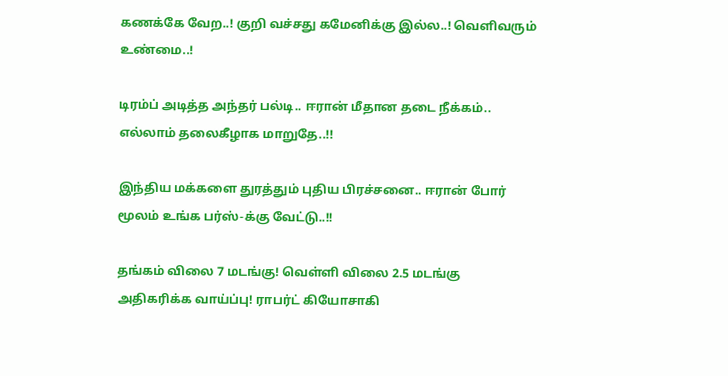கணக்கே வேற..! குறி வச்சது கமேனிக்கு இல்ல..! வெளிவரும் உண்மை..!

டிரம்ப் அடித்த அந்தர் பல்டி.. ஈரான் மீதான தடை நீக்கம்.. எல்லாம் தலைகீழாக மாறுதே..!!

இந்திய மக்களை துரத்தும் புதிய பிரச்சனை.. ஈரான் போர் மூலம் உங்க பர்ஸ்-க்கு வேட்டு..!!

தங்கம் விலை 7 மடங்கு! வெள்ளி விலை 2.5 மடங்கு அதிகரிக்க வாய்ப்பு! ராபர்ட் கியோசாகி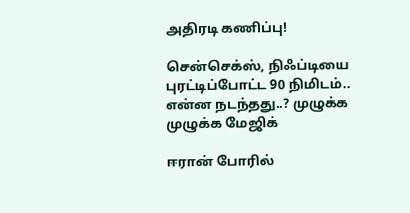அதிரடி கணிப்பு!

சென்செக்ஸ், நிஃப்டியை புரட்டிப்போட்ட 90 நிமிடம்.. என்ன நடந்தது..? முழுக்க முழுக்க மேஜிக்

ஈரான் போரில்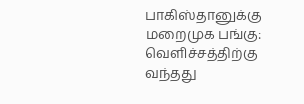பாகிஸ்தானுக்கு மறைமுக பங்கு: வெளிச்சத்திற்கு வந்தது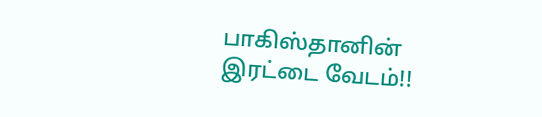பாகிஸ்தானின் இரட்டை வேடம்!!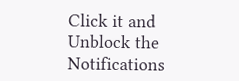Click it and Unblock the Notifications